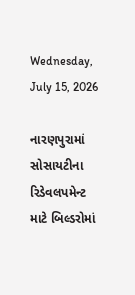Wednesday, July 15, 2026

નારણપુરામાં સોસાયટીના રિડેવલપમેન્ટ માટે બિલ્ડરોમાં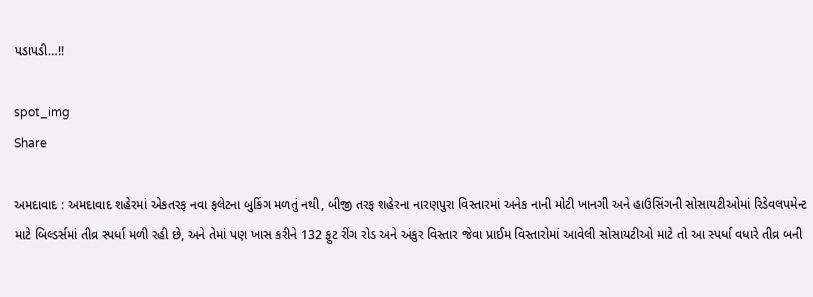પડાપડી…!!

spot_img
Share

અમદાવાદ : અમદાવાદ શહેરમાં એકતરફ નવા ફલેટના બુકિંગ મળતું નથી, બીજી તરફ શહેરના નારણપુરા વિસ્તારમાં અનેક નાની મોટી ખાનગી અને હાઉસિંગની સોસાયટીઓમાં રિડેવલપમેન્ટ માટે બિલ્ડર્સમાં તીવ્ર સ્પર્ધા મળી રહી છે, અને તેમાં પણ ખાસ કરીને 132 ફુટ રીંગ રોડ અને અંકુર વિસ્તાર જેવા પ્રાઈમ વિસ્તારોમાં આવેલી સોસાયટીઓ માટે તો આ સ્પર્ધા વધારે તીવ્ર બની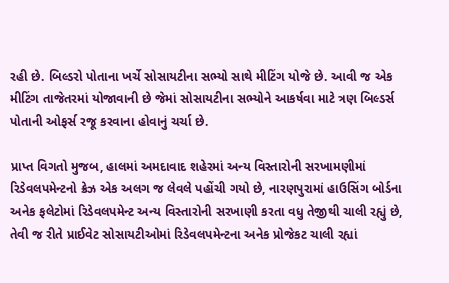રહી છે. બિલ્ડરો પોતાના ખર્ચે સોસાયટીના સભ્યો સાથે મીટિંગ યોજે છે. આવી જ એક મીટિંગ તાજેતરમાં યોજાવાની છે જેમાં સોસાયટીના સભ્યોને આકર્ષવા માટે ત્રણ બિલ્ડર્સ પોતાની ઓફર્સ રજૂ કરવાના હોવાનું ચર્ચા છે.

પ્રાપ્ત વિગતો મુજબ, હાલમાં અમદાવાદ શહેરમાં અન્ય વિસ્તારોની સરખામણીમાં રિડેવલપમેન્ટનો ક્રેઝ એક અલગ જ લેવલે પહોંચી ગયો છે, નારણપુરામાં હાઉસિંગ બોર્ડના અનેક ફલેટોમાં રિડેવલપમેન્ટ અન્ય વિસ્તારોની સરખાણી કરતા વધુ તેજીથી ચાલી રહ્યું છે, તેવી જ રીતે પ્રાઈવેટ સોસાયટીઓમાં રિડેવલપમેન્ટના અનેક પ્રોજેકટ ચાલી રહ્યાં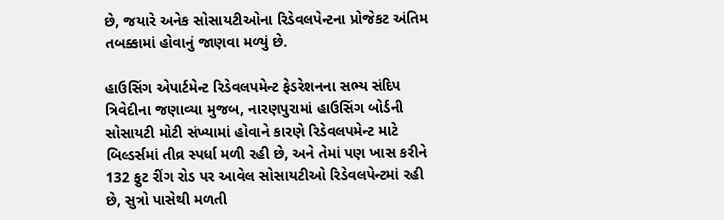છે, જયારે અનેક સોસાયટીઓના રિડેવલપેન્ટના પ્રોજેકટ અંતિમ તબક્કામાં હોવાનું જાણવા મળ્યું છે.

હાઉસિંગ એપાર્ટમેન્ટ રિડેવલપમેન્ટ ફેડરેશનના સભ્ય સંદિપ ત્રિવેદીના જણાવ્યા મુજબ, નારણપુરામાં હાઉસિંગ બોર્ડની સોસાયટી મોટી સંખ્યામાં હોવાને કારણે રિડેવલપમેન્ટ માટે બિલ્ડર્સમાં તીવ્ર સ્પર્ધા મળી રહી છે, અને તેમાં પણ ખાસ કરીને 132 ફુટ રીંગ રોડ પર આવેલ સોસાયટીઓ રિડેવલપેન્ટમાં રહી છે, સુત્રો પાસેથી મળતી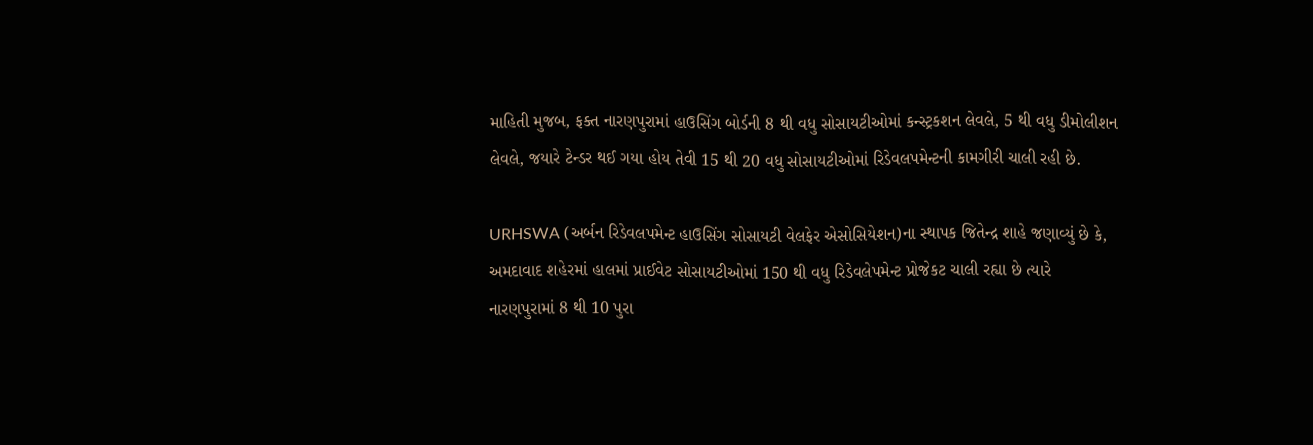માહિતી મુજબ, ફક્ત નારણપુરામાં હાઉસિંગ બોર્ડની 8 થી વધુ સોસાયટીઓમાં કન્સ્ટ્રકશન લેવલે, 5 થી વધુ ડીમોલીશન લેવલે, જયારે ટેન્ડર થઈ ગયા હોય તેવી 15 થી 20 વધુ સોસાયટીઓમાં રિડેવલપમેન્ટની કામગીરી ચાલી રહી છે.

URHSWA (અર્બન રિડેવલપમેન્ટ હાઉસિંગ સોસાયટી વેલફેર એસોસિયેશન)ના સ્થાપક જિતેન્દ્ર શાહે જણાવ્યું છે કે, અમદાવાદ શહેરમાં હાલમાં પ્રાઈવેટ સોસાયટીઓમાં 150 થી વધુ રિડેવલેપમેન્ટ પ્રોજેકટ ચાલી રહ્યા છે ત્યારે નારણપુરામાં 8 થી 10 પુરા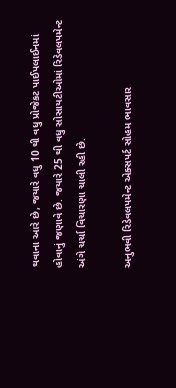થવાના આરે છે, જયારે વધુ 10 થી વધુ પ્રોજેકટ પાઈપલાઈનમાં હોવાનું જણાવે છે. જયારે 25 થી વધુ સોસાયટીઓમાં રિડેવલપમેન્ટ અંગે ચર્ચા વિચારણા ચાલી રહી છે.

અનુભવી રિડેવલપમેન્ટ એક્સપર્ટ સોહમ ભાવસાર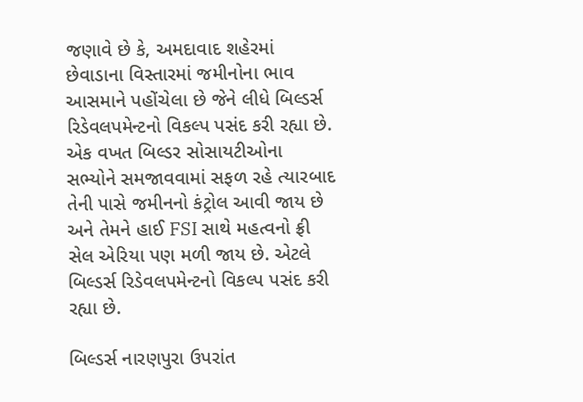જણાવે છે કે, અમદાવાદ શહેરમાં છેવાડાના વિસ્તારમાં જમીનોના ભાવ આસમાને પહોંચેલા છે જેને લીધે બિલ્ડર્સ રિડેવલપમેન્ટનો વિકલ્પ પસંદ કરી રહ્યા છે. એક વખત બિલ્ડર સોસાયટીઓના સભ્યોને સમજાવવામાં સફળ રહે ત્યારબાદ તેની પાસે જમીનનો કંટ્રોલ આવી જાય છે અને તેમને હાઈ FSI સાથે મહત્વનો ફ્રી સેલ એરિયા પણ મળી જાય છે. એટલે બિલ્ડર્સ રિડેવલપમેન્ટનો વિકલ્પ પસંદ કરી રહ્યા છે.

બિલ્ડર્સ નારણપુરા ઉપરાંત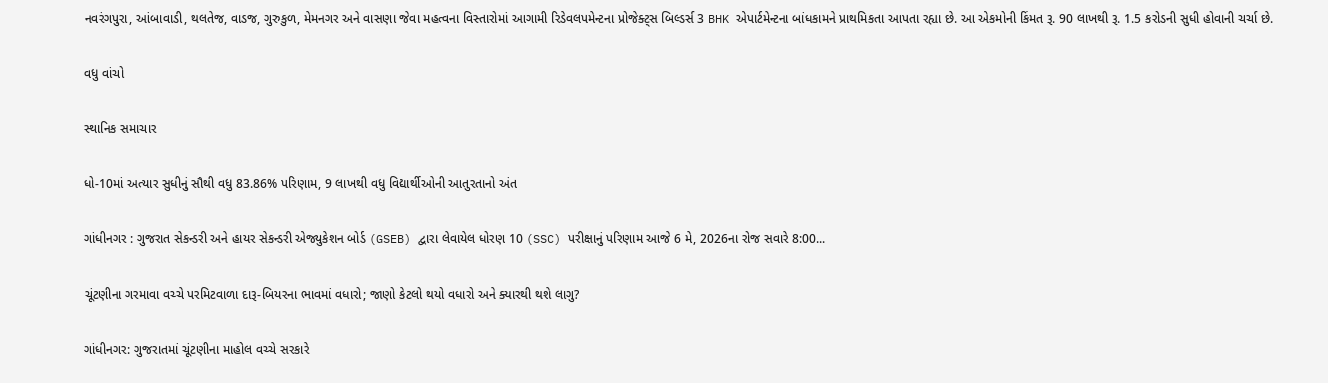નવરંગપુરા, આંબાવાડી, થલતેજ, વાડજ, ગુરુકુળ, મેમનગર અને વાસણા જેવા મહત્વના વિસ્તારોમાં આગામી રિડેવલપમેન્ટના પ્રોજેક્ટ્સ બિલ્ડર્સ 3 BHK એપાર્ટમેન્ટના બાંધકામને પ્રાથમિકતા આપતા રહ્યા છે. આ એકમોની કિંમત રૂ. 90 લાખથી રૂ. 1.5 કરોડની સુધી હોવાની ચર્ચા છે.

વધુ વાંચો

સ્થાનિક સમાચાર

ધો-10માં અત્યાર સુધીનું સૌથી વધુ 83.86% પરિણામ, 9 લાખથી વધુ વિદ્યાર્થીઓની આતુરતાનો અંત

ગાંધીનગર : ગુજરાત સેકન્ડરી અને હાયર સેકન્ડરી એજ્યુકેશન બોર્ડ (GSEB) દ્વારા લેવાયેલ ધોરણ 10 (SSC) પરીક્ષાનું પરિણામ આજે 6 મે, 2026ના રોજ સવારે 8:00...

ચૂંટણીના ગરમાવા વચ્ચે પરમિટવાળા દારૂ-બિયરના ભાવમાં વધારો; જાણો કેટલો થયો વધારો અને ક્યારથી થશે લાગુ?

ગાંધીનગર: ગુજરાતમાં ચૂંટણીના માહોલ વચ્ચે સરકારે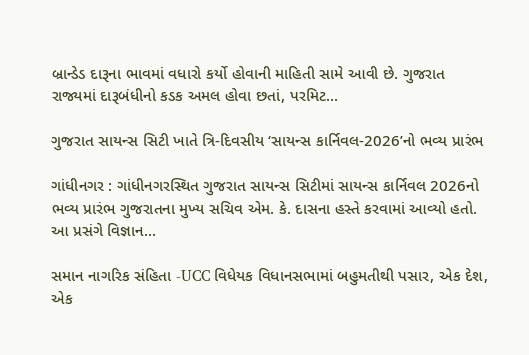બ્રાન્ડેડ દારૂના ભાવમાં વધારો કર્યો હોવાની માહિતી સામે આવી છે. ગુજરાત રાજ્યમાં દારૂબંધીનો કડક અમલ હોવા છતાં, પરમિટ...

ગુજરાત સાયન્સ સિટી ખાતે ત્રિ-દિવસીય ‘સાયન્સ કાર્નિવલ-2026’નો ભવ્ય પ્રારંભ

ગાંધીનગર : ગાંધીનગરસ્થિત ગુજરાત સાયન્સ સિટીમાં સાયન્સ કાર્નિવલ 2026નો ભવ્ય પ્રારંભ ગુજરાતના મુખ્ય સચિવ એમ. કે. દાસના હસ્તે કરવામાં આવ્યો હતો. આ પ્રસંગે વિજ્ઞાન...

સમાન નાગરિક સંહિતા -UCC વિધેયક વિધાનસભામાં બહુમતીથી પસાર, એક દેશ, એક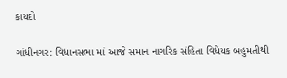કાયદો

ગાંધીનગર: વિધાનસભા માં આજે સમાન નાગરિક સંહિતા વિધેયક બહુમતીથી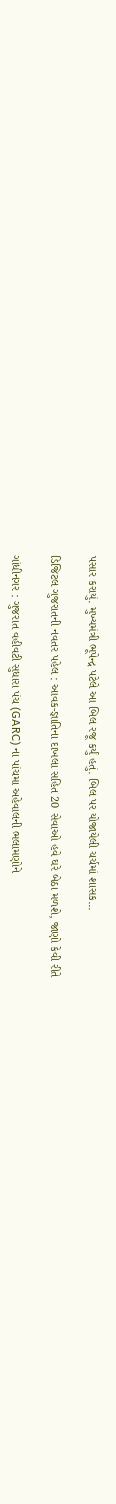પસાર કરાયું. મુખ્યમંત્રી ભૂપેન્દ્ર પટેલે આ બિલ રજૂ કર્યું હતું. બિલ પર યોજાયેલી ચર્ચમાં શાસક...

ડિજિટલ ગુજરાતની નવતર પહેલ : આવક-જ્ઞાતિના દાખલા સહિત 20 સેવાઓ હવે ઘરે બેઠા મળશે, જાણો કેવી રીતે

ગાંધીનગર : ગુજરાત વહીવટી સુધારા પંચ (GARC) ના પાંચમા અહેવાલની ભલામણોને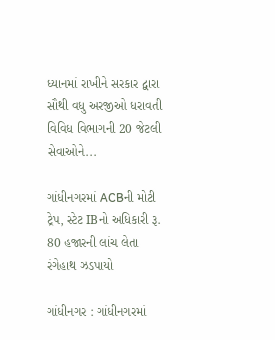ધ્યાનમાં રાખીને સરકાર દ્વારા સૌથી વધુ અરજીઓ ધરાવતી વિવિધ વિભાગની 20 જેટલી સેવાઓને...

ગાંધીનગરમાં ACBની મોટી ટ્રેપ, સ્ટેટ IBનો અધિકારી રૂ. 80 હજારની લાંચ લેતા રંગેહાથ ઝડપાયો

ગાંધીનગર : ગાંધીનગરમાં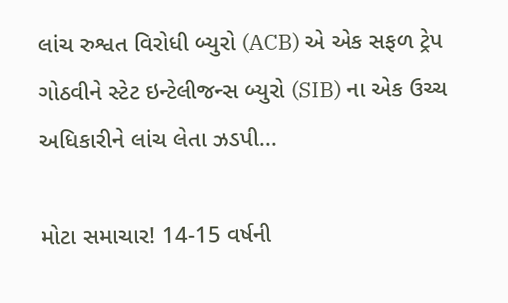લાંચ રુશ્વત વિરોધી બ્યુરો (ACB) એ એક સફળ ટ્રેપ ગોઠવીને સ્ટેટ ઇન્ટેલીજન્સ બ્યુરો (SIB) ના એક ઉચ્ચ અધિકારીને લાંચ લેતા ઝડપી...

મોટા સમાચાર! 14-15 વર્ષની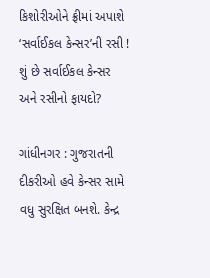કિશોરીઓને ફ્રીમાં અપાશે ‘સર્વાઈકલ કેન્સર’ની રસી ! શું છે સર્વાઈકલ કેન્સર અને રસીનો ફાયદો?

ગાંધીનગર : ગુજરાતની દીકરીઓ હવે કેન્સર સામે વધુ સુરક્ષિત બનશે. કેન્દ્ર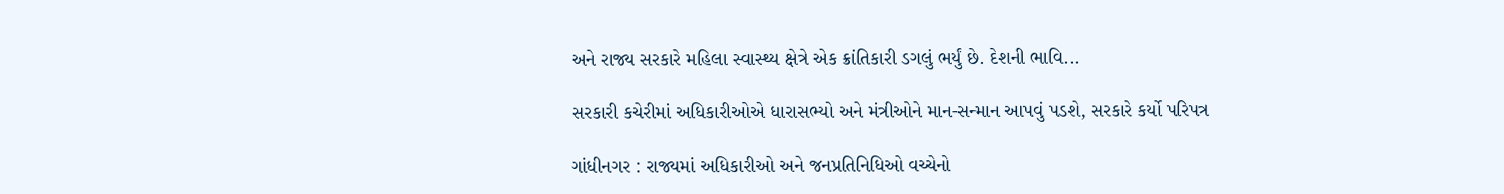અને રાજ્ય સરકારે મહિલા સ્વાસ્થ્ય ક્ષેત્રે એક ક્રાંતિકારી ડગલું ભર્યું છે. દેશની ભાવિ...

સરકારી કચેરીમાં અધિકારીઓએ ધારાસભ્યો અને મંત્રીઓને માન-સન્માન આપવું પડશે, સરકારે કર્યો પરિપત્ર

ગાંધીનગર : રાજ્યમાં અધિકારીઓ અને જનપ્રતિનિધિઓ વચ્ચેનો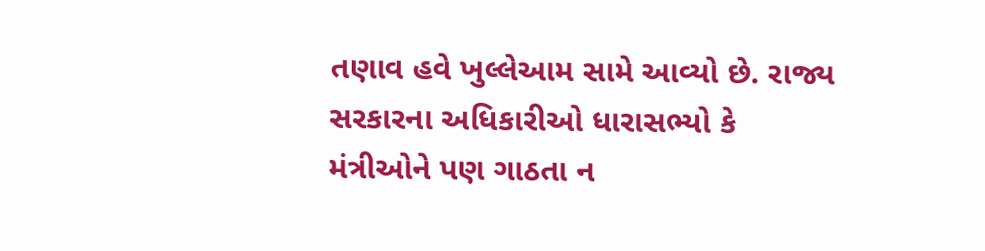તણાવ હવે ખુલ્લેઆમ સામે આવ્યો છે. રાજ્ય સરકારના અધિકારીઓ ધારાસભ્યો કે મંત્રીઓને પણ ગાઠતા ન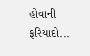હોવાની ફરિયાદો...